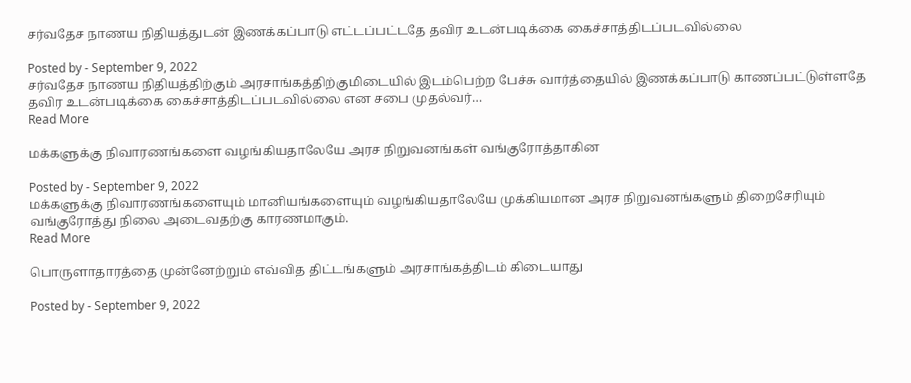சர்வதேச நாணய நிதியத்துடன் இணக்கப்பாடு எட்டப்பட்டதே தவிர உடன்படிக்கை கைச்சாத்திடப்படவில்லை

Posted by - September 9, 2022
சர்வதேச நாணய நிதியத்திற்கும் அரசாங்கத்திற்குமிடையில் இடம்பெற்ற பேச்சு வார்த்தையில் இணக்கப்பாடு காணப்பட்டுள்ளதே தவிர உடன்படிக்கை கைச்சாத்திடப்படவில்லை என சபை முதல்வர்…
Read More

மக்களுக்கு நிவாரணங்களை வழங்கியதாலேயே அரச நிறுவனங்கள் வங்குரோத்தாகின

Posted by - September 9, 2022
மக்களுக்கு நிவாரணங்களையும் மானியங்களையும் வழங்கியதாலேயே முக்கியமான அரச நிறுவனங்களும் திறைசேரியும் வங்குரோத்து நிலை அடைவதற்கு காரணமாகும்.
Read More

பொருளாதாரத்தை முன்னேற்றும் எவ்வித திட்டங்களும் அரசாங்கத்திடம் கிடையாது

Posted by - September 9, 2022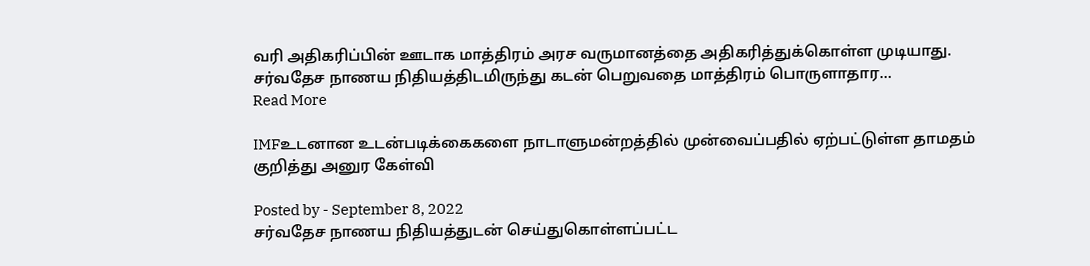வரி அதிகரிப்பின் ஊடாக மாத்திரம் அரச வருமானத்தை அதிகரித்துக்கொள்ள முடியாது. சர்வதேச நாணய நிதியத்திடமிருந்து கடன் பெறுவதை மாத்திரம் பொருளாதார…
Read More

IMFஉடனான உடன்படிக்கைகளை நாடாளுமன்றத்தில் முன்வைப்பதில் ஏற்பட்டுள்ள தாமதம் குறித்து அனுர கேள்வி

Posted by - September 8, 2022
சர்வதேச நாணய நிதியத்துடன் செய்துகொள்ளப்பட்ட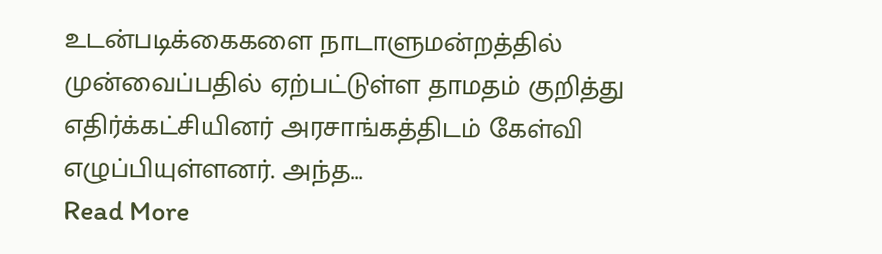உடன்படிக்கைகளை நாடாளுமன்றத்தில் முன்வைப்பதில் ஏற்பட்டுள்ள தாமதம் குறித்து எதிர்க்கட்சியினர் அரசாங்கத்திடம் கேள்வி எழுப்பியுள்ளனர். அந்த…
Read More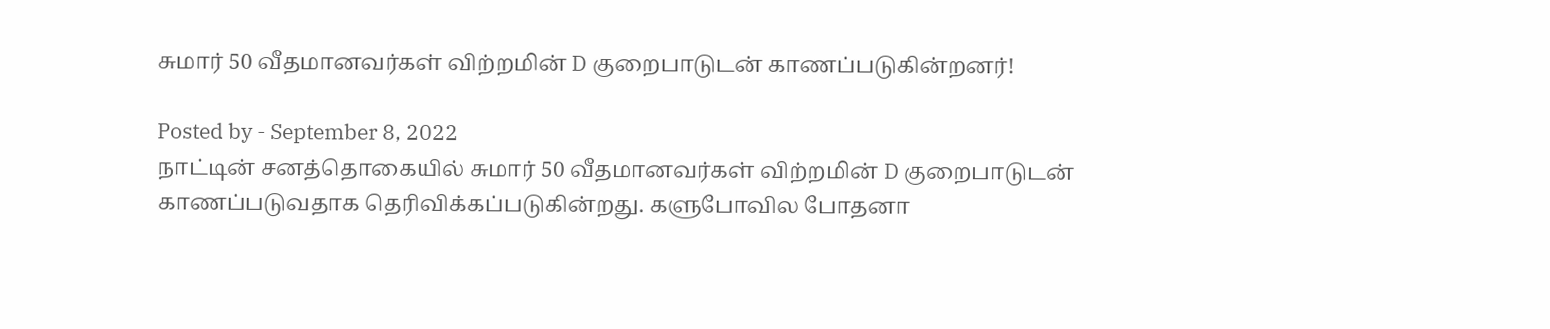சுமார் 50 வீதமானவர்கள் விற்றமின் D குறைபாடுடன் காணப்படுகின்றனர்!

Posted by - September 8, 2022
நாட்டின் சனத்தொகையில் சுமார் 50 வீதமானவர்கள் விற்றமின் D குறைபாடுடன் காணப்படுவதாக தெரிவிக்கப்படுகின்றது. களுபோவில போதனா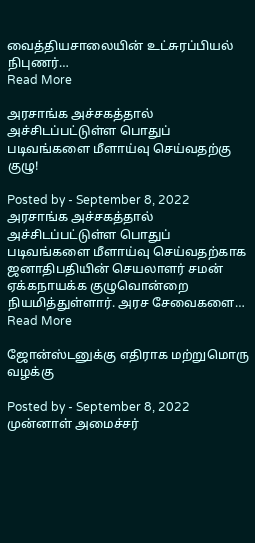வைத்தியசாலையின் உட்சுரப்பியல் நிபுணர்…
Read More

அரசாங்க அச்சகத்தால் அச்சிடப்பட்டுள்ள பொதுப் படிவங்களை மீளாய்வு செய்வதற்கு குழு!

Posted by - September 8, 2022
அரசாங்க அச்சகத்தால் அச்சிடப்பட்டுள்ள பொதுப் படிவங்களை மீளாய்வு செய்வதற்காக ஜனாதிபதியின் செயலாளர் சமன் ஏக்கநாயக்க குழுவொன்றை நியமித்துள்ளார். அரச சேவைகளை…
Read More

ஜோன்ஸ்டனுக்கு எதிராக மற்றுமொரு வழக்கு

Posted by - September 8, 2022
முன்னாள் அமைச்சர்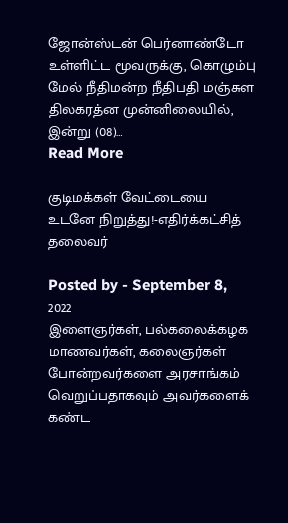ஜோன்ஸ்டன் பெர்னாண்டோ உள்ளிட்ட மூவருக்கு, கொழும்பு மேல் நீதிமன்ற நீதிபதி மஞ்சுள திலகரத்ன முன்னிலையில், இன்று (08)…
Read More

குடிமக்கள் வேட்டையை உடனே நிறுத்து!-எதிர்க்கட்சித் தலைவர்

Posted by - September 8, 2022
இளைஞர்கள், பல்கலைக்கழக மாணவர்கள், கலைஞர்கள் போன்றவர்களை அரசாங்கம் வெறுப்பதாகவும் அவர்களைக் கண்ட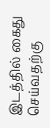இடத்தில் கைது செய்வதற்கு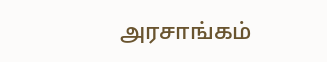அரசாங்கம்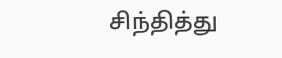சிந்தித்து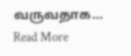வருவதாக…
Read More